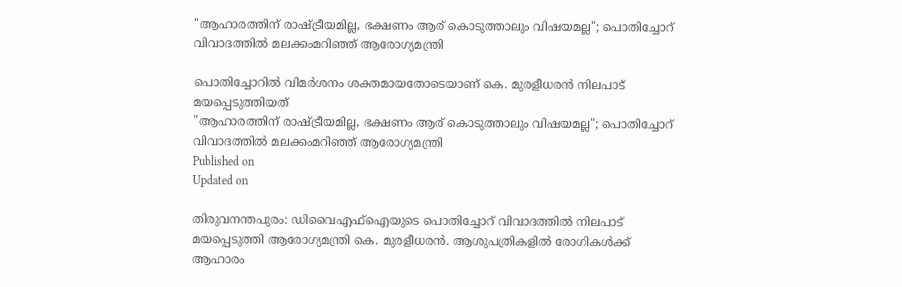"ആഹാരത്തിന് രാഷ്ട്രീയമില്ല, ഭക്ഷണം ആര് കൊടുത്താലും വിഷയമല്ല"; പൊതിച്ചോറ് വിവാദത്തില്‍ മലക്കംമറിഞ്ഞ് ആരോഗ്യമന്ത്രി

പൊതിച്ചോറിൽ വിമർശനം ശക്തമായതോടെയാണ് കെ. മുരളീധരൻ നിലപാട് മയപ്പെടുത്തിയത്
"ആഹാരത്തിന് രാഷ്ട്രീയമില്ല, ഭക്ഷണം ആര് കൊടുത്താലും വിഷയമല്ല"; പൊതിച്ചോറ് വിവാദത്തില്‍ മലക്കംമറിഞ്ഞ് ആരോഗ്യമന്ത്രി
Published on
Updated on

തിരുവനന്തപുരം: ഡിവൈഎഫ്ഐയുടെ പൊതിച്ചോറ് വിവാദത്തില്‍ നിലപാട് മയപ്പെടുത്തി ആരോഗ്യമന്ത്രി കെ. മുരളീധരൻ. ആശുപത്രികളിൽ രോഗികൾക്ക് ആഹാരം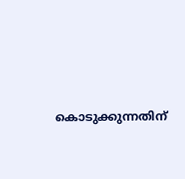കൊടുക്കുന്നതിന്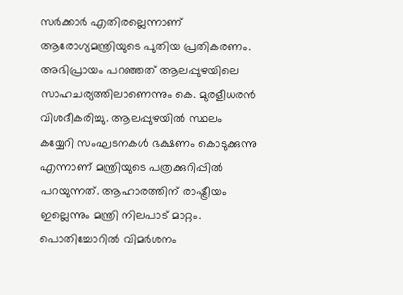സർക്കാർ എതിരല്ലെന്നാണ് ആരോഗ്യമന്ത്രിയുടെ പുതിയ പ്രതികരണം. അഭിപ്രായം പറഞ്ഞത് ആലപ്പുഴയിലെ സാഹചര്യത്തിലാണെന്നും കെ. മുരളീധരൻ വിശദീകരിച്ചു. ആലപ്പുഴയിൽ സ്ഥലം കയ്യേറി സംഘടനകൾ ഭക്ഷണം കൊടുക്കുന്നു എന്നാണ് മന്ത്രിയുടെ പത്രക്കുറിപ്പില്‍ പറയുന്നത്. ആഹാരത്തിന് രാഷ്ട്രീയം ഇല്ലെന്നും മന്ത്രി നിലപാട് മാറ്റം. പൊതിച്ചോറിൽ വിമർശനം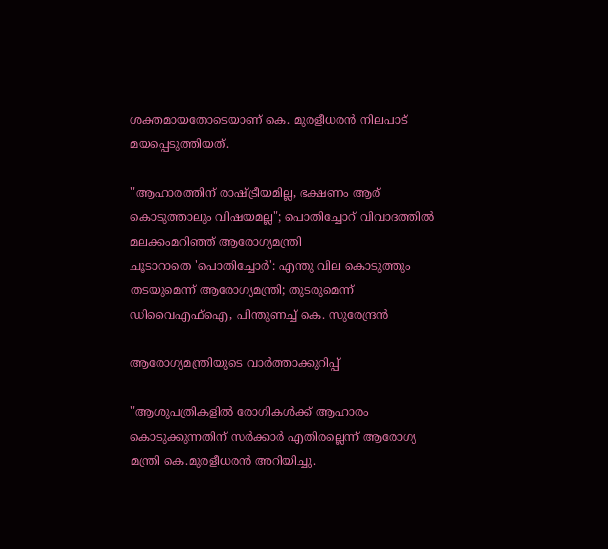ശക്തമായതോടെയാണ് കെ. മുരളീധരൻ നിലപാട് മയപ്പെടുത്തിയത്.

"ആഹാരത്തിന് രാഷ്ട്രീയമില്ല, ഭക്ഷണം ആര് കൊടുത്താലും വിഷയമല്ല"; പൊതിച്ചോറ് വിവാദത്തില്‍ മലക്കംമറിഞ്ഞ് ആരോഗ്യമന്ത്രി
ചൂടാറാതെ 'പൊതിച്ചോര്‍': എന്തു വില കൊടുത്തും തടയുമെന്ന് ആരോഗ്യമന്ത്രി; തുടരുമെന്ന് ഡിവൈഎഫ്ഐ, പിന്തുണച്ച് കെ. സുരേന്ദ്രന്‍

ആരോഗ്യമന്ത്രിയുടെ വാര്‍ത്താക്കുറിപ്പ്

"ആശുപത്രികളിൽ രോഗികൾക്ക് ആഹാരം കൊടുക്കുന്നതിന് സർക്കാർ എതിരല്ലെന്ന് ആരോഗ്യ മന്ത്രി കെ.മുരളീധരൻ അറിയിച്ചു.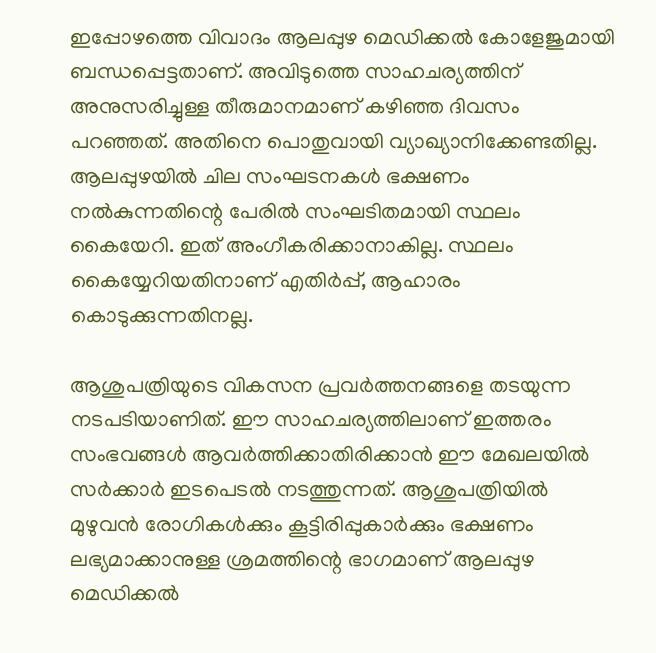ഇപ്പോഴത്തെ വിവാദം ആലപ്പുഴ മെഡിക്കൽ കോളേജുമായി ബന്ധപ്പെട്ടതാണ്. അവിടുത്തെ സാഹചര്യത്തിന് അനുസരിച്ചുള്ള തീരുമാനമാണ് കഴിഞ്ഞ ദിവസം പറഞ്ഞത്. അതിനെ പൊതുവായി വ്യാഖ്യാനിക്കേണ്ടതില്ല. ആലപ്പുഴയിൽ ചില സംഘടനകൾ ഭക്ഷണം നൽകുന്നതിന്റെ പേരിൽ സംഘടിതമായി സ്ഥലം കൈയേറി. ഇത് അംഗീകരിക്കാനാകില്ല. സ്ഥലം കൈയ്യേറിയതിനാണ് എതിർപ്പ്, ആഹാരം കൊടുക്കുന്നതിനല്ല.

ആശുപത്രിയു‌ടെ വികസന പ്രവർത്തനങ്ങളെ തടയുന്ന നടപടിയാണിത്. ഈ സാഹചര്യത്തിലാണ് ഇത്തരം സംഭവങ്ങൾ ആവർത്തിക്കാതിരിക്കാൻ ഈ മേഖലയിൽ സർക്കാർ ഇടപെടൽ നടത്തുന്നത്. ആശുപത്രിയിൽ മുഴുവൻ രോഗികൾക്കും കൂട്ടിരിപ്പുകാർക്കും ഭക്ഷണം ലഭ്യമാക്കാനുള്ള ശ്രമത്തിന്റെ ഭാഗമാണ് ആലപ്പുഴ മെഡിക്കൽ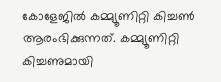കോളേജിൽ കമ്മ്യൂണിറ്റി കിച്ചൺ ആരംഭിക്കുന്നത്. കമ്മ്യൂണിറ്റി കിച്ചണുമായി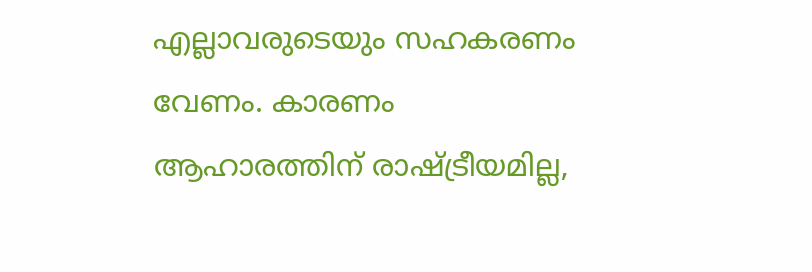എല്ലാവരുടെയും സഹകരണം വേണം. കാരണം ആഹാരത്തിന് രാഷ്ട്രീയമില്ല,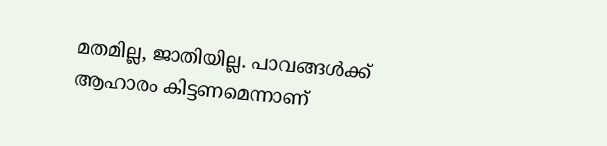മതമില്ല, ജാതിയില്ല. പാവങ്ങൾക്ക് ആഹാരം കിട്ടണമെന്നാണ്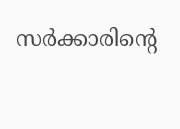സർക്കാരിന്റെ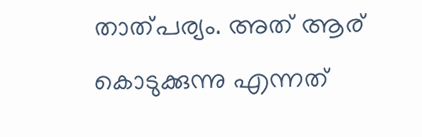താത്പര്യം. അത് ആര് കൊടുക്കുന്നു എന്നത്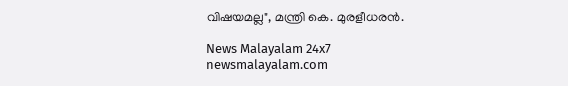വിഷയമല്ല", മന്ത്രി കെ. മുരളീധരൻ.

News Malayalam 24x7
newsmalayalam.com